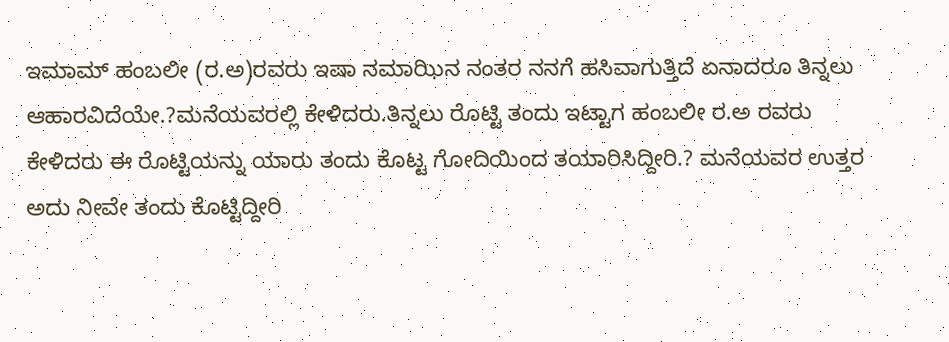ಇಮಾಮ್ ಹಂಬಲೀ (ರ.ಅ)ರವರು ಇಷಾ ನಮಾಝಿನ ನಂತರ ನನಗೆ ಹಸಿವಾಗುತ್ತಿದೆ ಏನಾದರೂ ತಿನ್ನಲು ಆಹಾರವಿದೆಯೇ.?ಮನೆಯವರಲ್ಲಿ ಕೇಳಿದರು.ತಿನ್ನಲು ರೊಟ್ಟಿ ತಂದು ಇಟ್ಟಾಗ ಹಂಬಲೀ ರ.ಅ ರವರು ಕೇಳಿದರು ಈ ರೊಟ್ಟಿಯನ್ನು ಯಾರು ತಂದು ಕೊಟ್ಟ ಗೋದಿಯಿಂದ ತಯಾರಿಸಿದ್ದೀರಿ.? ಮನೆಯವರ ಉತ್ತರ ಅದು ನೀವೇ ತಂದು ಕೊಟ್ಟಿದ್ದೀರಿ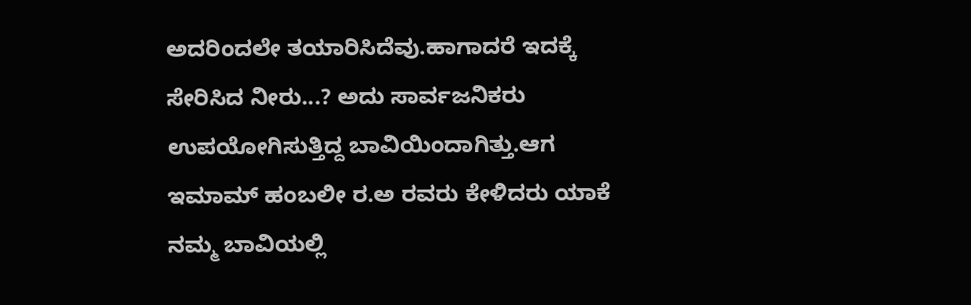ಅದರಿಂದಲೇ ತಯಾರಿಸಿದೆವು.ಹಾಗಾದರೆ ಇದಕ್ಕೆ ಸೇರಿಸಿದ ನೀರು...? ಅದು ಸಾರ್ವಜನಿಕರು ಉಪಯೋಗಿಸುತ್ತಿದ್ದ ಬಾವಿಯಿಂದಾಗಿತ್ತು.ಆಗ ಇಮಾಮ್ ಹಂಬಲೀ ರ.ಅ ರವರು ಕೇಳಿದರು ಯಾಕೆ ನಮ್ಮ ಬಾವಿಯಲ್ಲಿ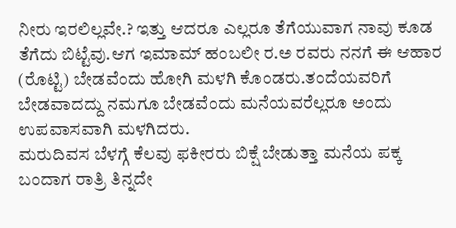ನೀರು ಇರಲಿಲ್ಲವೇ.? ಇತ್ತು ಆದರೂ ಎಲ್ಲರೂ ತೆಗೆಯುವಾಗ ನಾವು ಕೂಡ ತೆಗೆದು ಬಿಟ್ಟೆವು.ಆಗ ಇಮಾಮ್ ಹಂಬಲೀ ರ.ಅ ರವರು ನನಗೆ ಈ ಆಹಾರ (ರೊಟ್ಟಿ) ಬೇಡವೆಂದು ಹೋಗಿ ಮಳಗಿ ಕೊಂಡರು.ತಂದೆಯವರಿಗೆ ಬೇಡವಾದದ್ದು ನಮಗೂ ಬೇಡವೆಂದು ಮನೆಯವರೆಲ್ಲರೂ ಅಂದು ಉಪವಾಸವಾಗಿ ಮಳಗಿದರು.
ಮರುದಿವಸ ಬೆಳಗ್ಗೆ ಕೆಲವು ಫಕೀರರು ಬಿಕ್ಷೆ ಬೇಡುತ್ತಾ ಮನೆಯ ಪಕ್ಕ ಬಂದಾಗ ರಾತ್ರಿ ತಿನ್ನದೇ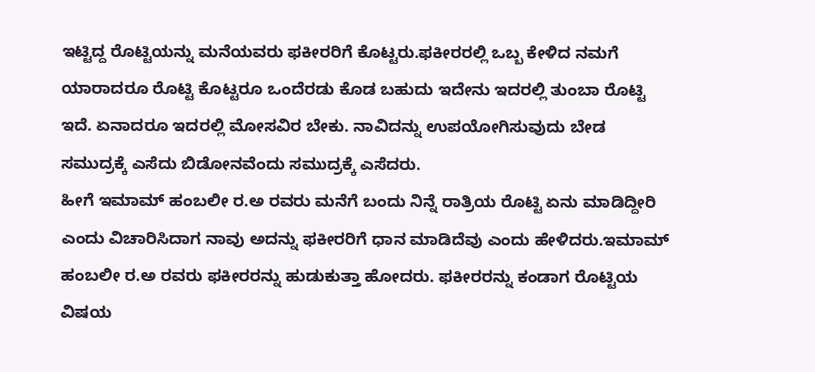ಇಟ್ಟಿದ್ದ ರೊಟ್ಟಿಯನ್ನು ಮನೆಯವರು ಫಕೀರರಿಗೆ ಕೊಟ್ಟರು.ಫಕೀರರಲ್ಲಿ ಒಬ್ಬ ಕೇಳಿದ ನಮಗೆ ಯಾರಾದರೂ ರೊಟ್ಟಿ ಕೊಟ್ಟರೂ ಒಂದೆರಡು ಕೊಡ ಬಹುದು ಇದೇನು ಇದರಲ್ಲಿ ತುಂಬಾ ರೊಟ್ಟಿ ಇದೆ. ಏನಾದರೂ ಇದರಲ್ಲಿ ಮೋಸವಿರ ಬೇಕು. ನಾವಿದನ್ನು ಉಪಯೋಗಿಸುವುದು ಬೇಡ ಸಮುದ್ರಕ್ಕೆ ಎಸೆದು ಬಿಡೋನವೆಂದು ಸಮುದ್ರಕ್ಕೆ ಎಸೆದರು.
ಹೀಗೆ ಇಮಾಮ್ ಹಂಬಲೀ ರ.ಅ ರವರು ಮನೆಗೆ ಬಂದು ನಿನ್ನೆ ರಾತ್ರಿಯ ರೊಟ್ಟಿ ಏನು ಮಾಡಿದ್ದೀರಿ ಎಂದು ವಿಚಾರಿಸಿದಾಗ ನಾವು ಅದನ್ನು ಫಕೀರರಿಗೆ ಧಾನ ಮಾಡಿದೆವು ಎಂದು ಹೇಳಿದರು.ಇಮಾಮ್ ಹಂಬಲೀ ರ.ಅ ರವರು ಫಕೀರರನ್ನು ಹುಡುಕುತ್ತಾ ಹೋದರು. ಫಕೀರರನ್ನು ಕಂಡಾಗ ರೊಟ್ಟಿಯ ವಿಷಯ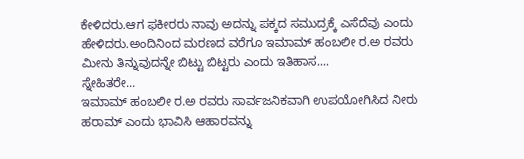ಕೇಳಿದರು.ಆಗ ಫಕೀರರು ನಾವು ಅದನ್ನು ಪಕ್ಕದ ಸಮುದ್ರಕ್ಕೆ ಎಸೆದೆವು ಎಂದು ಹೇಳಿದರು.ಅಂದಿನಿಂದ ಮರಣದ ವರೆಗೂ ಇಮಾಮ್ ಹಂಬಲೀ ರ.ಅ ರವರು ಮೀನು ತಿನ್ನುವುದನ್ನೇ ಬಿಟ್ಟು ಬಿಟ್ಟರು ಎಂದು ಇತಿಹಾಸ....
ಸ್ನೇಹಿತರೇ...
ಇಮಾಮ್ ಹಂಬಲೀ ರ.ಅ ರವರು ಸಾರ್ವಜನಿಕವಾಗಿ ಉಪಯೋಗಿಸಿದ ನೀರು ಹರಾಮ್ ಎಂದು ಭಾವಿಸಿ ಆಹಾರವನ್ನು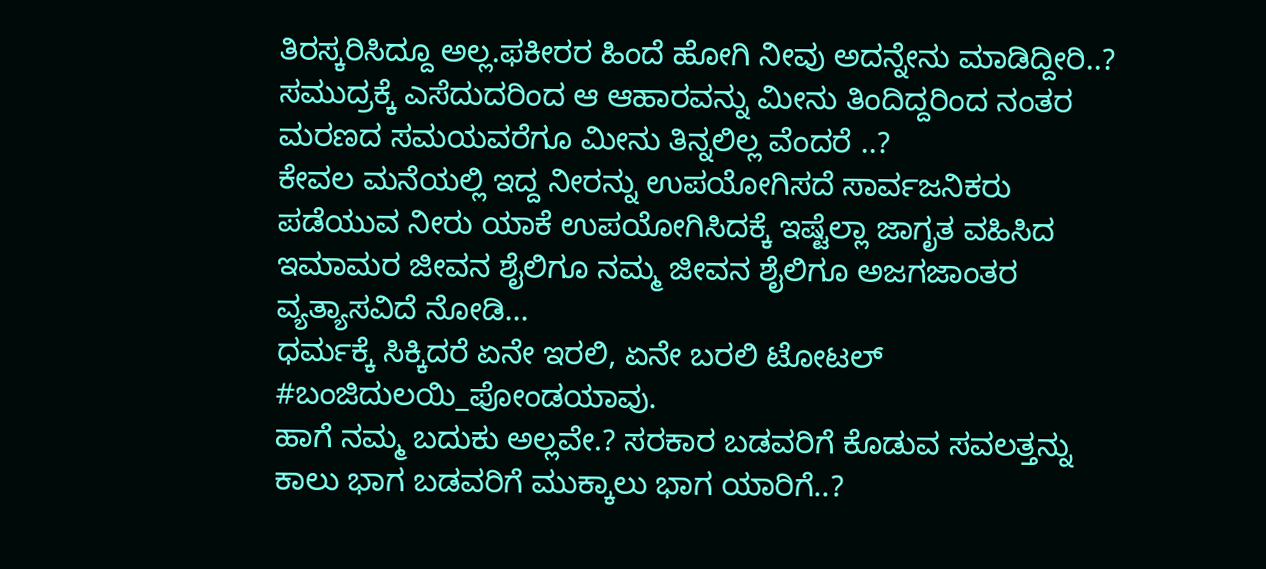ತಿರಸ್ಕರಿಸಿದ್ದೂ ಅಲ್ಲ.ಫಕೀರರ ಹಿಂದೆ ಹೋಗಿ ನೀವು ಅದನ್ನೇನು ಮಾಡಿದ್ದೀರಿ..? ಸಮುದ್ರಕ್ಕೆ ಎಸೆದುದರಿಂದ ಆ ಆಹಾರವನ್ನು ಮೀನು ತಿಂದಿದ್ದರಿಂದ ನಂತರ ಮರಣದ ಸಮಯವರೆಗೂ ಮೀನು ತಿನ್ನಲಿಲ್ಲ ವೆಂದರೆ ..?
ಕೇವಲ ಮನೆಯಲ್ಲಿ ಇದ್ದ ನೀರನ್ನು ಉಪಯೋಗಿಸದೆ ಸಾರ್ವಜನಿಕರು ಪಡೆಯುವ ನೀರು ಯಾಕೆ ಉಪಯೋಗಿಸಿದಕ್ಕೆ ಇಷ್ಟೆಲ್ಲಾ ಜಾಗೃತ ವಹಿಸಿದ ಇಮಾಮರ ಜೀವನ ಶೈಲಿಗೂ ನಮ್ಮ ಜೀವನ ಶೈಲಿಗೂ ಅಜಗಜಾಂತರ ವ್ಯತ್ಯಾಸವಿದೆ ನೋಡಿ...
ಧರ್ಮಕ್ಕೆ ಸಿಕ್ಕಿದರೆ ಏನೇ ಇರಲಿ, ಏನೇ ಬರಲಿ ಟೋಟಲ್ #ಬಂಜಿದುಲಯಿ_ಪೋಂಡಯಾವು.
ಹಾಗೆ ನಮ್ಮ ಬದುಕು ಅಲ್ಲವೇ.? ಸರಕಾರ ಬಡವರಿಗೆ ಕೊಡುವ ಸವಲತ್ತನ್ನು ಕಾಲು ಭಾಗ ಬಡವರಿಗೆ ಮುಕ್ಕಾಲು ಭಾಗ ಯಾರಿಗೆ..?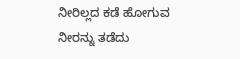ನೀರಿಲ್ಲದ ಕಡೆ ಹೋಗುವ ನೀರನ್ನು ತಡೆದು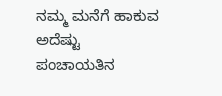ನಮ್ಮ ಮನೆಗೆ ಹಾಕುವ ಅದೆಷ್ಟು ಪಂಚಾಯತಿನ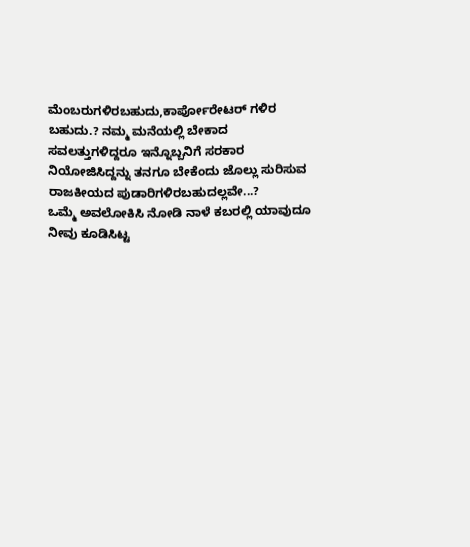ಮೆಂಬರುಗಳಿರಬಹುದು,ಕಾರ್ಪೋರೇಟರ್ ಗಳಿರ ಬಹುದು.? ನಮ್ಮ ಮನೆಯಲ್ಲಿ ಬೇಕಾದ ಸವಲತ್ತುಗಳಿದ್ದರೂ ಇನ್ನೊಬ್ಬನಿಗೆ ಸರಕಾರ ನಿಯೋಜಿಸಿದ್ದನ್ನು ತನಗೂ ಬೇಕೆಂದು ಜೊಲ್ಲು ಸುರಿಸುವ ರಾಜಕೀಯದ ಪುಡಾರಿಗಳಿರಬಹುದಲ್ಲವೇ...?
ಒಮ್ಮೆ ಅವಲೋಕಿಸಿ ನೋಡಿ ನಾಳೆ ಕಬರಲ್ಲಿ ಯಾವುದೂ ನೀವು ಕೂಡಿಸಿಟ್ಟ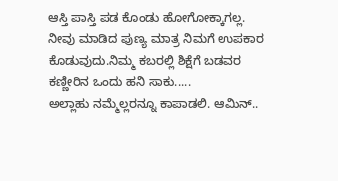ಆಸ್ತಿ ಪಾಸ್ತಿ ಪಡ ಕೊಂಡು ಹೋಗೋಕ್ಕಾಗಲ್ಲ. ನೀವು ಮಾಡಿದ ಪುಣ್ಯ ಮಾತ್ರ ನಿಮಗೆ ಉಪಕಾರ ಕೊಡುವುದು.ನಿಮ್ಮ ಕಬರಲ್ಲಿ ಶಿಕ್ಷೆಗೆ ಬಡವರ ಕಣ್ಣೀರಿನ ಒಂದು ಹನಿ ಸಾಕು.....
ಅಲ್ಲಾಹು ನಮ್ಮೆಲ್ಲರನ್ನೂ ಕಾಪಾಡಲಿ. ಆಮಿನ್..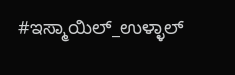#ಇಸ್ಮಾಯಿಲ್_ಉಳ್ಳಾಲ್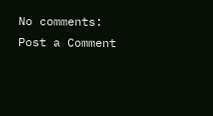No comments:
Post a Comment